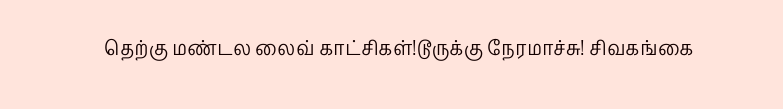தெற்கு மண்டல லைவ் காட்சிகள்!டூருக்கு நேரமாச்சு! சிவகங்கை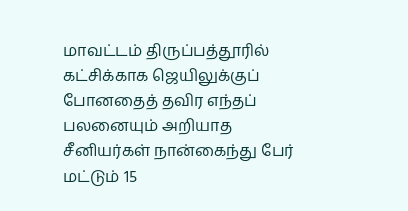மாவட்டம் திருப்பத்தூரில் கட்சிக்காக ஜெயிலுக்குப் போனதைத் தவிர எந்தப் பலனையும் அறியாத சீனியர்கள் நான்கைந்து பேர் மட்டும் 15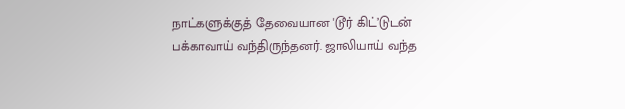நாட்களுக்குத் தேவையான 'டூர் கிட்’டுடன் பக்காவாய் வந்திருந்தனர். ஜாலியாய் வந்த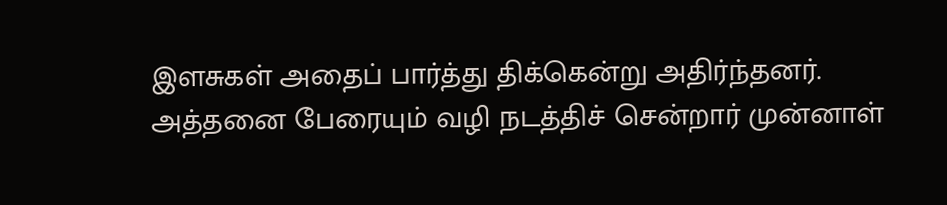இளசுகள் அதைப் பார்த்து திக்கென்று அதிர்ந்தனர். அத்தனை பேரையும் வழி நடத்திச் சென்றார் முன்னாள்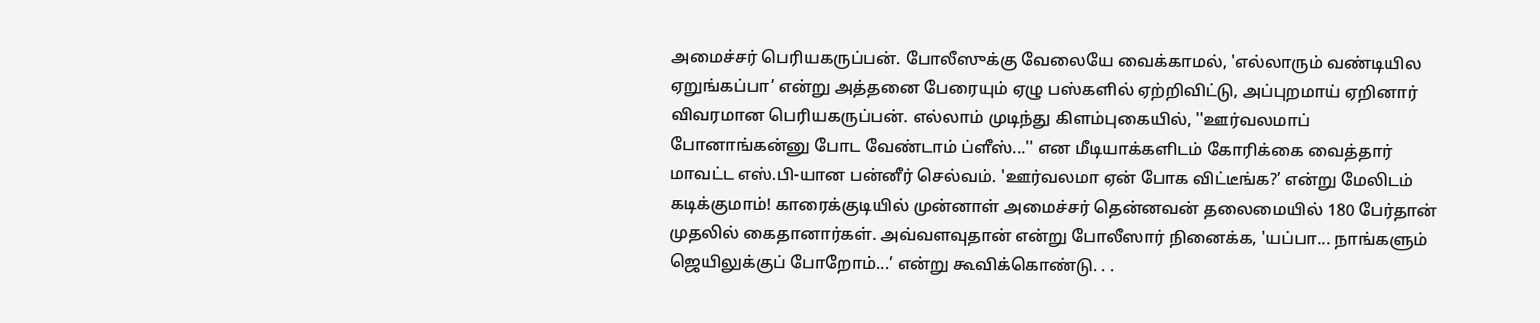அமைச்சர் பெரியகருப்பன். போலீஸுக்கு வேலையே வைக்காமல், 'எல்லாரும் வண்டியில ஏறுங்கப்பா’ என்று அத்தனை பேரையும் ஏழு பஸ்களில் ஏற்றிவிட்டு, அப்புறமாய் ஏறினார் விவரமான பெரியகருப்பன். எல்லாம் முடிந்து கிளம்புகையில், ''ஊர்வலமாப் போனாங்கன்னு போட வேண்டாம் ப்ளீஸ்...'' என மீடியாக்களிடம் கோரிக்கை வைத்தார் மாவட்ட எஸ்.பி-யான பன்னீர் செல்வம். 'ஊர்வலமா ஏன் போக விட்டீங்க?’ என்று மேலிடம் கடிக்குமாம்! காரைக்குடியில் முன்னாள் அமைச்சர் தென்னவன் தலைமையில் 180 பேர்தான் முதலில் கைதானார்கள். அவ்வளவுதான் என்று போலீஸார் நினைக்க, 'யப்பா... நாங்களும் ஜெயிலுக்குப் போறோம்...’ என்று கூவிக்கொண்டு. . .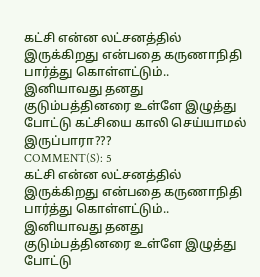கட்சி என்ன லட்சனத்தில் இருக்கிறது என்பதை கருணாநிதி பார்த்து கொள்ளட்டும்.. இனியாவது தனது குடும்பத்தினரை உள்ளே இழுத்து போட்டு கட்சியை காலி செய்யாமல் இருப்பாரா???
COMMENT(S): 5
கட்சி என்ன லட்சனத்தில் இருக்கிறது என்பதை கருணாநிதி பார்த்து கொள்ளட்டும்.. இனியாவது தனது குடும்பத்தினரை உள்ளே இழுத்து போட்டு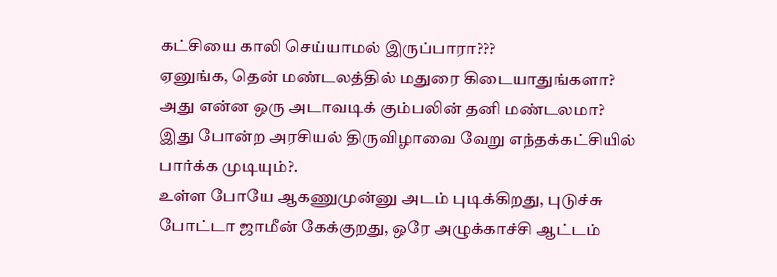கட்சியை காலி செய்யாமல் இருப்பாரா???
ஏனுங்க, தென் மண்டலத்தில் மதுரை கிடையாதுங்களா? அது என்ன ஒரு அடாவடிக் கும்பலின் தனி மண்டலமா?
இது போன்ற அரசியல் திருவிழாவை வேறு எந்தக்கட்சியில் பார்க்க முடியும்?.
உள்ள போயே ஆகணுமுன்னு அடம் புடிக்கிறது, புடுச்சு போட்டா ஜாமீன் கேக்குறது, ஒரே அழுக்காச்சி ஆட்டம்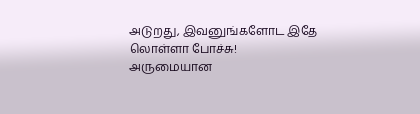அடுறது, இவனுங்களோட இதே லொள்ளா போச்சு!
அருமையான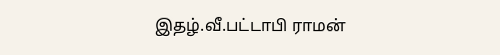இதழ்.வீ.பட்டாபி ராமன்